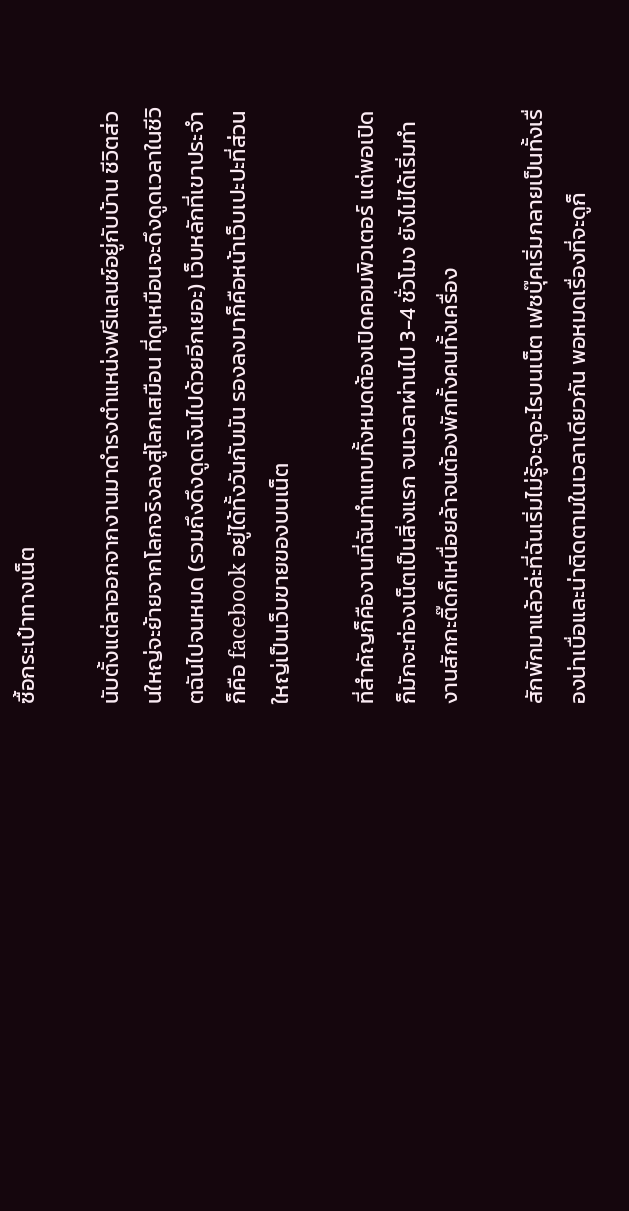ซื้อกระเป๋าทางเน็ต

นับตั้งแต่ลาออกจากงานมาดำรงตำแหน่งฟรีแลนซ์อยู่กับบ้าน ชีวิตส่วนใหญ่จะย้ายจากโลกจริงลงสู่โลกเสมือน ที่ดูเหมือนจะดึงดูดเวลาในชีวิตฉันไปจนหมด (รวมถึงดึงดูดเงินไปด้วยอีกเยอะ) เว็บหลักที่เขาประจำก็คือ facebook อยู่ได้ทั้งวันกับมัน รองลงมาก็คือหน้าเว็บเปะปะที่ส่วนใหญ่เป็นเว็บขายของบนเน็ต

ที่สำคัญก็คืองานที่ฉันทำแทบทั้งหมดต้องเปิดคอมพิวเตอร์ แต่พอเปิดก็มักจะท่องเน็ตเป็นสิ่งแรก จนเวลาผ่านไป 3-4 ชั่วโมง ยังไม่ได้เริ่มทำงานสักกะติ๊ดก็เหนื่อยล้าจนต้องพักทั้งคนทั้งเครื่อง

สักพักมาแล้วล่ะที่ฉันเริ่มไม่รู้จะดูอะไรบนเน็ต เฟซบุ๊คเริ่มกลายเป็นทั้งเรื่องน่าเบื่อและน่าติดตามในเวลาเดียวกัน พอหมดเรื่องที่จะดูก็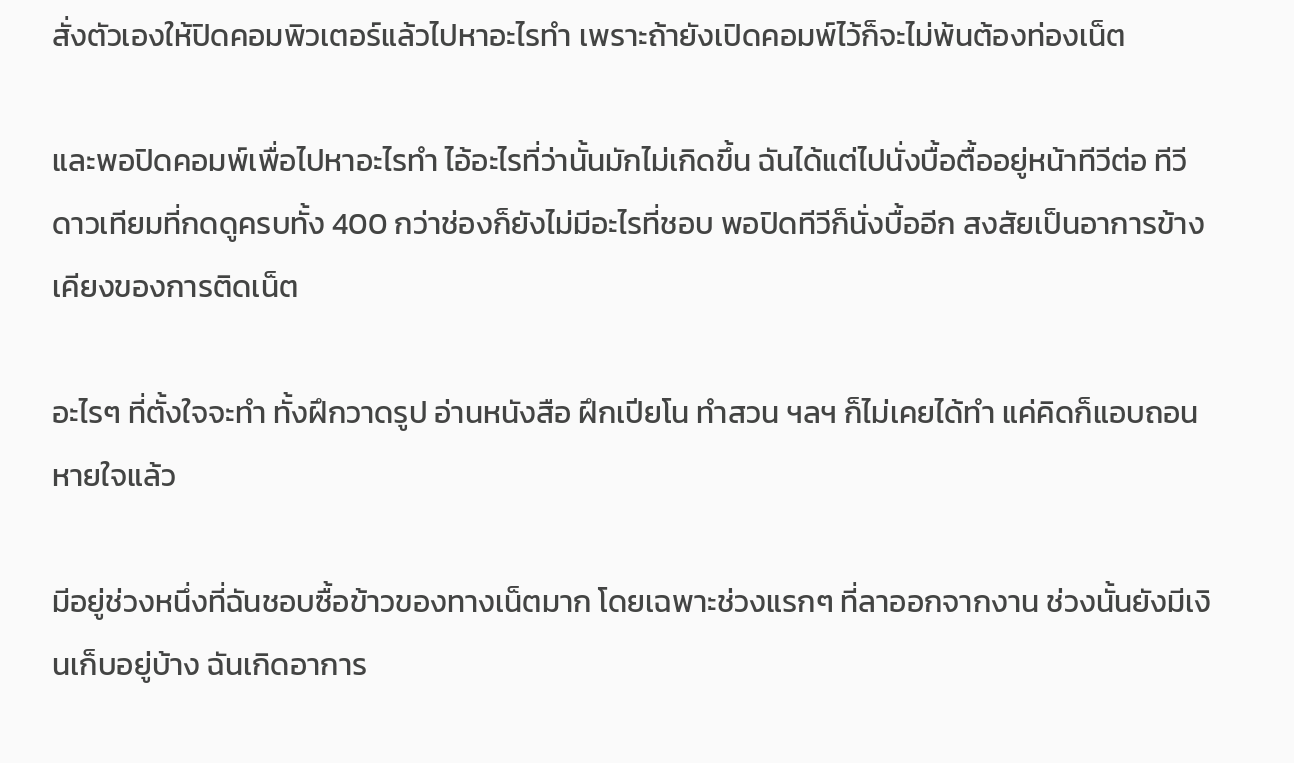สั่งตัวเองให้ปิดคอมพิวเตอร์แล้วไปหาอะไรทำ เพราะถ้ายังเปิดคอมพ์ไว้ก็จะไม่พ้นต้องท่องเน็ต

และพอปิดคอมพ์เพื่อไปหาอะไรทำ ไอ้อะไรที่ว่านั้นมักไม่เกิดขึ้น ฉันได้แต่ไปนั่งบื้อตื้ออยู่หน้าทีวีต่อ ทีวีดาวเทียมที่กดดูครบทั้ง 400 กว่าช่องก็ยังไม่มีอะไรที่ชอบ พอปิดทีวีก็นั่งบื้ออีก สงสัยเป็นอาการข้างเคียงของการติดเน็ต

อะไรๆ ที่ตั้งใจจะทำ ทั้งฝึกวาดรูป อ่านหนังสือ ฝึกเปียโน ทำสวน ฯลฯ ก็ไม่เคยได้ทำ แค่คิดก็แอบถอนหายใจแล้ว

มีอยู่ช่วงหนึ่งที่ฉันชอบซื้อข้าวของทางเน็ตมาก โดยเฉพาะช่วงแรกๆ ที่ลาออกจากงาน ช่วงนั้นยังมีเงินเก็บอยู่บ้าง ฉันเกิดอาการ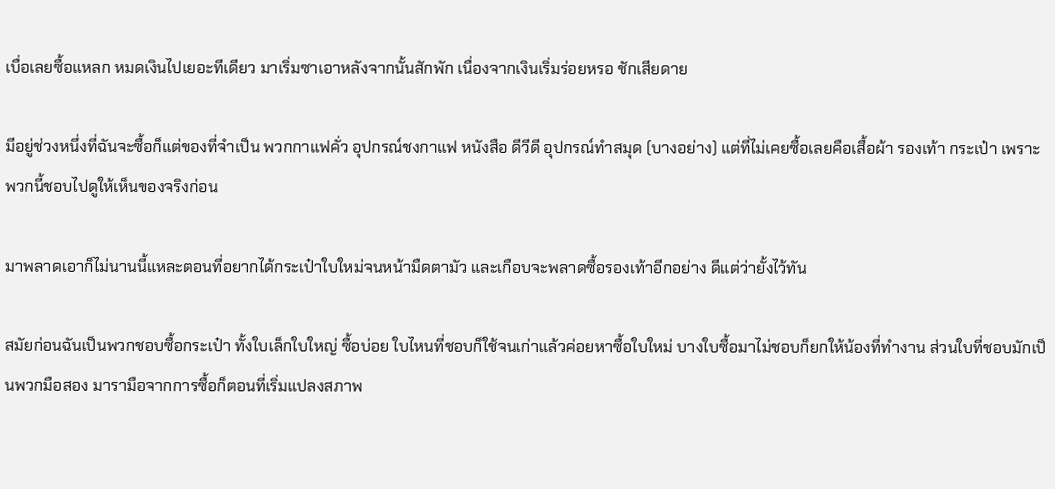เบื่อเลยซื้อแหลก หมดเงินไปเยอะทีเดียว มาเริ่มซาเอาหลังจากนั้นสักพัก เนื่องจากเงินเริ่มร่อยหรอ ชักเสียดาย

มีอยู่ช่วงหนึ่งที่ฉันจะซื้อก็แต่ของที่จำเป็น พวกกาแฟคั่ว อุปกรณ์ชงกาแฟ หนังสือ ดีวีดี อุปกรณ์ทำสมุด (บางอย่าง) แต่ที่ไม่เคยซื้อเลยคือเสื้อผ้า รองเท้า กระเป๋า เพราะพวกนี้ชอบไปดูให้เห็นของจริงก่อน

มาพลาดเอาก็ไม่นานนี้แหละตอนที่อยากได้กระเป๋าใบใหม่จนหน้ามืดตามัว และเกือบจะพลาดซื้อรองเท้าอีกอย่าง ดีแต่ว่ายั้งไว้ทัน

สมัยก่อนฉันเป็นพวกชอบซื้อกระเป๋า ทั้งใบเล็กใบใหญ่ ซื้อบ่อย ใบไหนที่ชอบก็ใช้จนเก่าแล้วค่อยหาซื้อใบใหม่ บางใบซื้อมาไม่ชอบก็ยกให้น้องที่ทำงาน ส่วนใบที่ชอบมักเป็นพวกมือสอง มารามือจากการซื้อก็ตอนที่เริ่มแปลงสภาพ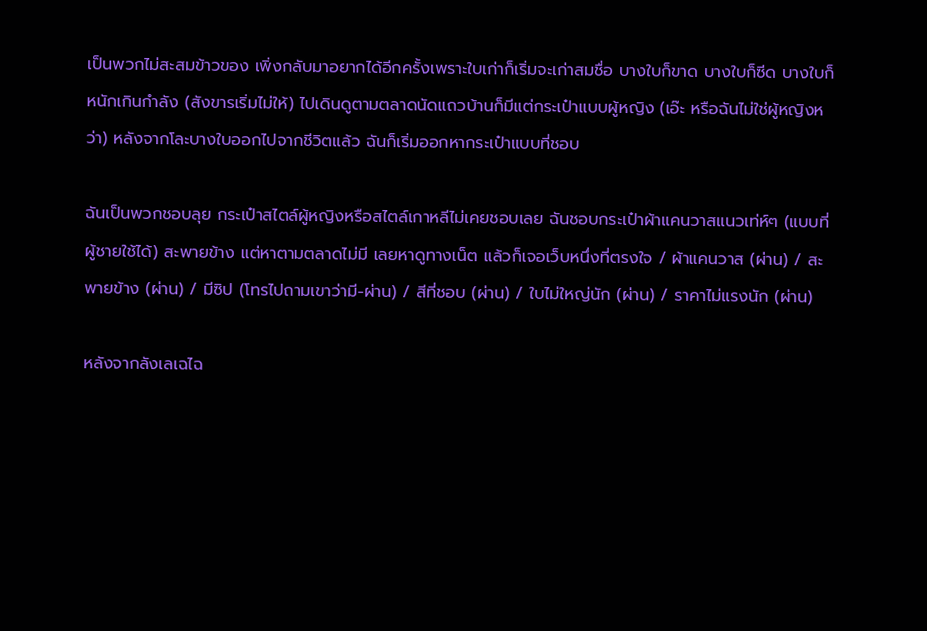เป็นพวกไม่สะสมข้าวของ เพิ่งกลับมาอยากได้อีกครั้งเพราะใบเก่าก็เริ่มจะเก่าสมชื่อ บางใบก็ขาด บางใบก็ซีด บางใบก็หนักเกินกำลัง (สังขารเริ่มไม่ให้) ไปเดินดูตามตลาดนัดแถวบ้านก็มีแต่กระเป๋าแบบผู้หญิง (เอ๊ะ หรือฉันไม่ใช่ผู้หญิงหว่า) หลังจากโละบางใบออกไปจากชีวิตแล้ว ฉันก็เริ่มออกหากระเป๋าแบบที่ชอบ

ฉันเป็นพวกชอบลุย กระเป๋าสไตล์ผู้หญิงหรือสไตล์เกาหลีไม่เคยชอบเลย ฉันชอบกระเป๋าผ้าแคนวาสแนวเท่ห์ๆ (แบบที่ผู้ชายใช้ได้) สะพายข้าง แต่หาตามตลาดไม่มี เลยหาดูทางเน็ต แล้วก็เจอเว็บหนึ่งที่ตรงใจ / ผ้าแคนวาส (ผ่าน) / สะพายข้าง (ผ่าน) / มีซิป (โทรไปถามเขาว่ามี-ผ่าน) / สีที่ชอบ (ผ่าน) / ใบไม่ใหญ่นัก (ผ่าน) / ราคาไม่แรงนัก (ผ่าน)

หลังจากลังเลเฉไฉ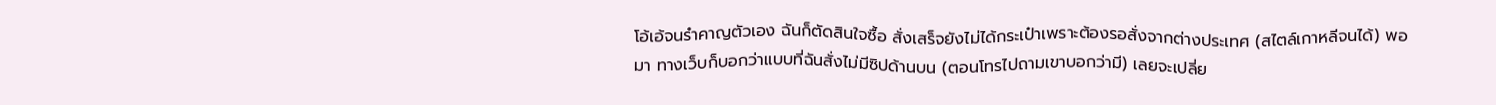โอ้เอ้จนรำคาญตัวเอง ฉันก็ตัดสินใจซื้อ สั่งเสร็จยังไม่ได้กระเป๋าเพราะต้องรอสั่งจากต่างประเทศ (สไตล์เกาหลีจนได้) พอมา ทางเว็บก็บอกว่าแบบที่ฉันสั่งไม่มีซิปด้านบน (ตอนโทรไปถามเขาบอกว่ามี) เลยจะเปลี่ย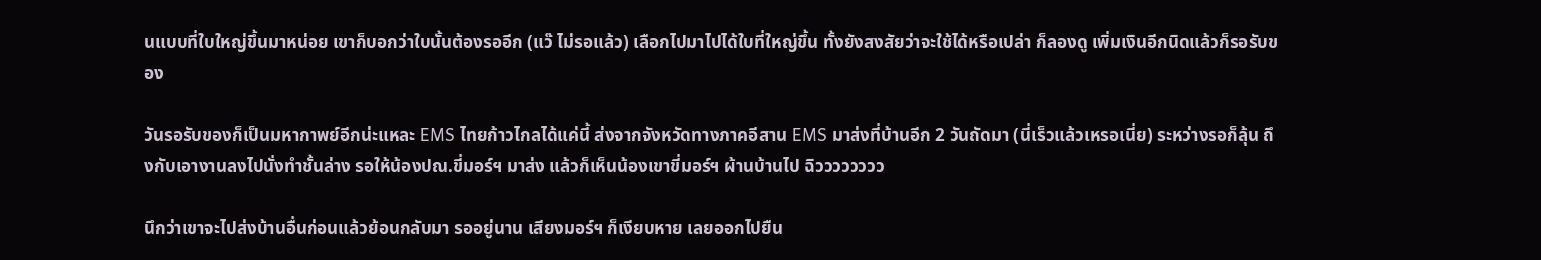นแบบที่ใบใหญ่ขึ้นมาหน่อย เขาก็บอกว่าใบนั้นต้องรออีก (แว๊ ไม่รอแล้ว) เลือกไปมาไปได้ใบที่ใหญ่ขึ้น ทั้งยังสงสัยว่าจะใช้ได้หรือเปล่า ก็ลองดู เพิ่มเงินอีกนิดแล้วก็รอรับของ

วันรอรับของก็เป็นมหากาพย์อีกน่ะแหละ EMS ไทยก้าวไกลได้แค่นี้ ส่งจากจังหวัดทางภาคอีสาน EMS มาส่งที่บ้านอีก 2 วันถัดมา (นี่เร็วแล้วเหรอเนี่ย) ระหว่างรอก็ลุ้น ถึงกับเอางานลงไปนั่งทำชั้นล่าง รอให้น้องปณ.ขี่มอร์ฯ มาส่ง แล้วก็เห็นน้องเขาขี่มอร์ฯ ผ้านบ้านไป ฉิวววววววว

นึกว่าเขาจะไปส่งบ้านอื่นก่อนแล้วย้อนกลับมา รออยู่นาน เสียงมอร์ฯ ก็เงียบหาย เลยออกไปยืน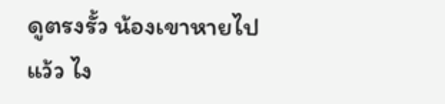ดูตรงรั้ว น้องเขาหายไปแว้ว ไง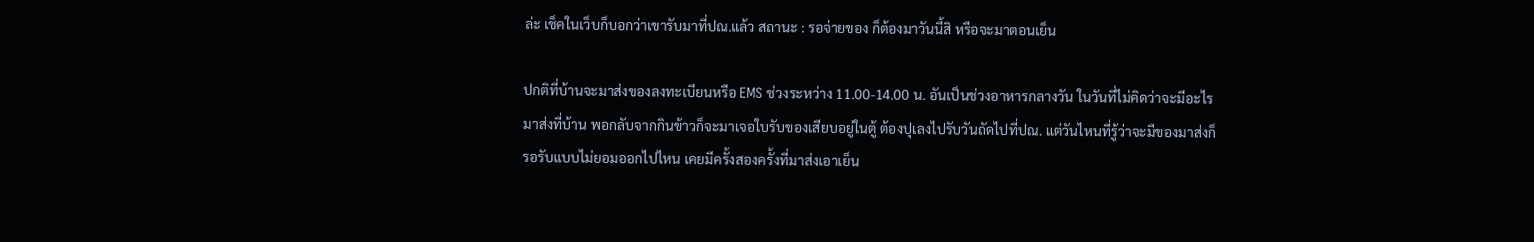ล่ะ เช็คในเว็บก็บอกว่าเขารับมาที่ปณ.แล้ว สถานะ : รอจ่ายของ ก็ต้องมาวันนี้สิ หรือจะมาตอนเย็น

ปกติที่บ้านจะมาส่งของลงทะเบียนหรือ EMS ช่วงระหว่าง 11.00-14.00 น. อันเป็นช่วงอาหารกลางวัน ในวันที่ไม่คิดว่าจะมีอะไรมาส่งที่บ้าน พอกลับจากกินข้าวก็จะมาเจอใบรับของเสียบอยู่ในตู้ ต้องปุเลงไปรับวันถัดไปที่ปณ. แต่วันไหนที่รู้ว่าจะมีของมาส่งก็รอรับแบบไม่ยอมออกไปไหน เคยมีครั้งสองครั้งที่มาส่งเอาเย็น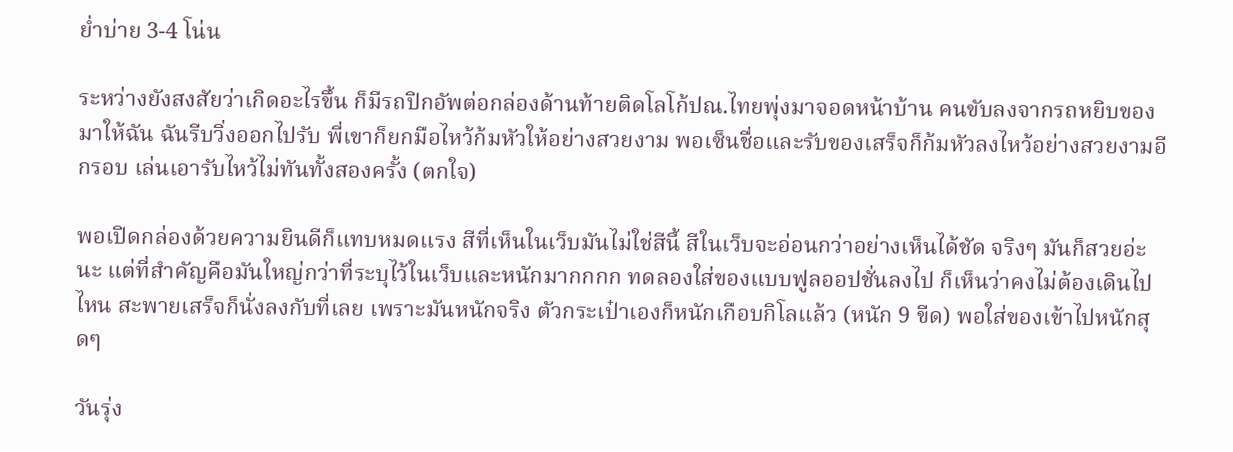ย่ำบ่าย 3-4 โน่น

ระหว่างยังสงสัยว่าเกิดอะไรขึ้น ก็มีรถปิกอัพต่อกล่องด้านท้ายติดโลโก้ปณ.ไทยพุ่งมาจอดหน้าบ้าน คนขับลงจากรถหยิบของมาให้ฉัน ฉันรีบวิ่งออกไปรับ พี่เขาก็ยกมือไหว้ก้มหัวให้อย่างสวยงาม พอเซ็นชื่อและรับของเสร็จก็ก้มหัวลงไหว้อย่างสวยงามอีกรอบ เล่นเอารับไหว้ไม่ทันทั้งสองครั้ง (ตกใจ)

พอเปิดกล่องด้วยความยินดีก็แทบหมดแรง สีที่เห็นในเว็บมันไม่ใช่สีนี้ สีในเว็บจะอ่อนกว่าอย่างเห็นได้ชัด จริงๆ มันก็สวยอ่ะนะ แต่ที่สำคัญคือมันใหญ่กว่าที่ระบุไว้ในเว็บและหนักมากกกก ทดลองใส่ของแบบฟูลออปชั่นลงไป ก็เห็นว่าคงไม่ต้องเดินไปไหน สะพายเสร็จก็นั่งลงกับที่เลย เพราะมันหนักจริง ตัวกระเป๋าเองก็หนักเกือบกิโลแล้ว (หนัก 9 ขีด) พอใส่ของเข้าไปหนักสุดๆ

วันรุ่ง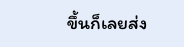ขึ้นก็เลยส่ง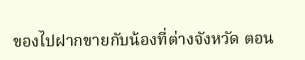ของไปฝากขายกับน้องที่ต่างจังหวัด ตอน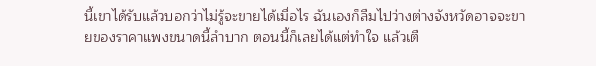นี้เขาได้รับแล้วบอกว่าไม่รู้จะขายได้เมื่อไร ฉันเองก็ลืมไปว่างต่างจังหวัดอาจจะขายของราคาแพงขนาดนี้ลำบาก ตอนนี้ก็เลยได้แต่ทำใจ แล้วเตื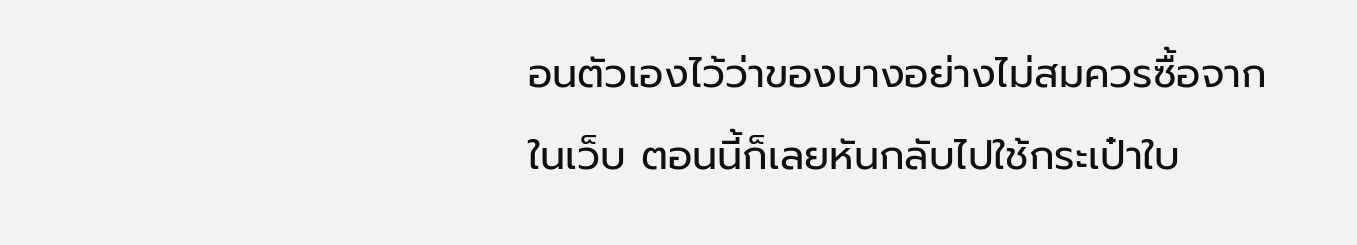อนตัวเองไว้ว่าของบางอย่างไม่สมควรซื้อจากในเว็บ ตอนนี้ก็เลยหันกลับไปใช้กระเป๋าใบ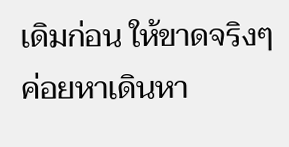เดิมก่อน ให้ขาดจริงๆ ค่อยหาเดินหา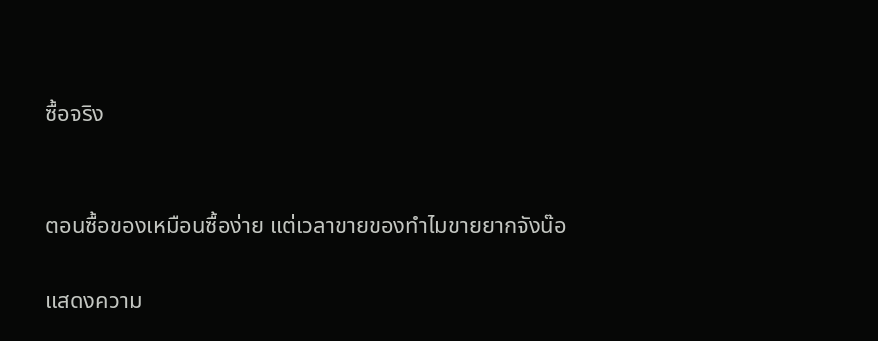ซื้อจริง


ตอนซื้อของเหมือนซื้อง่าย แต่เวลาขายของทำไมขายยากจังน๊อ

แสดงความ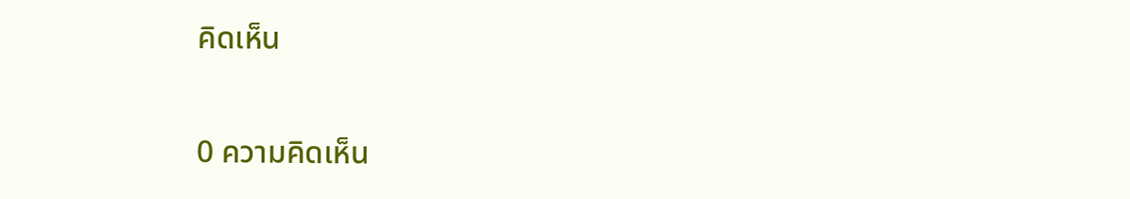คิดเห็น

0 ความคิดเห็น